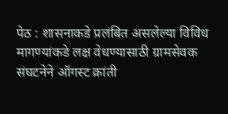पेठ : शासनाकडे प्रलंबित असलेल्या विविध मागण्यांकडे लक्ष वेधण्यासाठी ग्रामसेवक संघटनेने ऑगस्ट क्रांती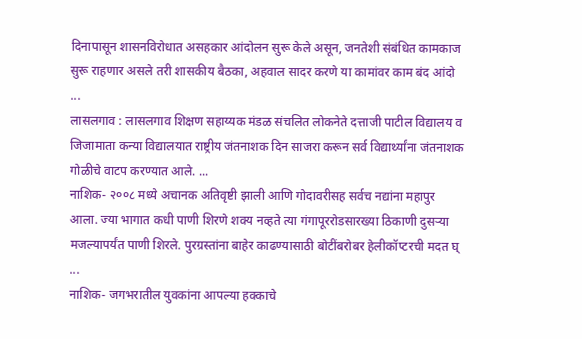दिनापासून शासनविरोधात असहकार आंदोलन सुरू केले असून, जनतेशी संबंधित कामकाज सुरू राहणार असले तरी शासकीय बैठका, अहवाल सादर करणे या कामांवर काम बंद आंदो ...
लासलगाव : लासलगाव शिक्षण सहाय्यक मंडळ संचलित लोकनेते दत्ताजी पाटील विद्यालय व जिजामाता कन्या विद्यालयात राष्ट्रीय जंतनाशक दिन साजरा करून सर्व विद्यार्थ्यांना जंतनाशक गोळीचे वाटप करण्यात आले. ...
नाशिक- २००८ मध्ये अचानक अतिवृष्टी झाली आणि गोदावरीसह सर्वच नद्यांना महापुर आला. ज्या भागात कधी पाणी शिरणे शक्य नव्हते त्या गंगापूररोडसारख्या ठिकाणी दुसऱ्या मजल्यापर्यंत पाणी शिरले. पुरग्रस्तांना बाहेर काढण्यासाठी बोटींबरोबर हेलीकॉप्टरची मदत घ् ...
नाशिक- जगभरातील युवकांना आपल्या हक्काचे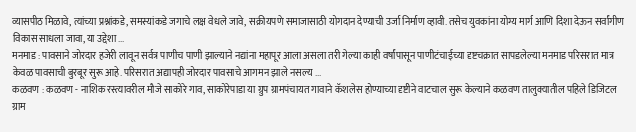व्यासपीठ मिळावे, त्यांच्या प्रश्नांकडे, समस्यांकडे जगाचे लक्ष वेधले जावे, सक्रीयपणे समाजासाठी योगदान देण्याची उर्जा निर्माण व्हावी. तसेच युवकांना योग्य मार्ग आणि दिशा देऊन सर्वांगीण विकास साधला जावा, या उद्देशा ...
मनमाड : पावसाने जोरदार हजेरी लावून सर्वत्र पाणीच पाणी झाल्याने नद्यांना महापूर आला असला तरी गेल्या काही वर्षांपासून पाणीटंचाईच्या दृष्टचक्रात सापडलेल्या मनमाड परिसरात मात्र केवळ पावसाची बुरबूर सुरू आहे. परिसरात अद्यापही जोरदार पावसाचे आगमन झाले नसल्य ...
कळवण : कळवण - नाशिक रस्त्यावरील मौजे साकोरे गाव, साकोरेपाडा या ग्रुप ग्रामपंचायत गावाने कॅशलेस होण्याच्या दृष्टीने वाटचाल सुरू केल्याने कळवण तालुक्यातील पहिले डिजिटल ग्राम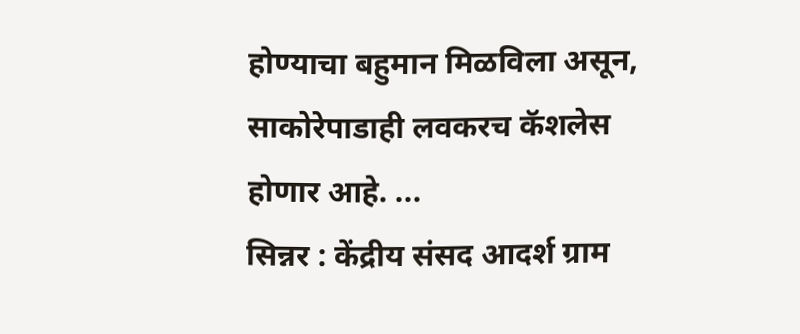होण्याचा बहुमान मिळविला असून, साकोरेपाडाही लवकरच कॅशलेस होणार आहे. ...
सिन्नर : केंद्रीय संसद आदर्श ग्राम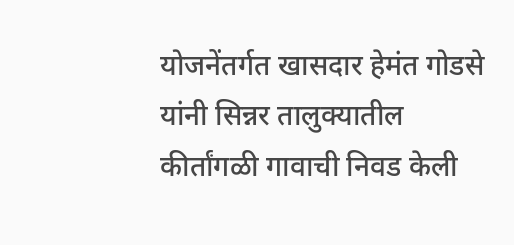योजनेंतर्गत खासदार हेमंत गोडसे यांनी सिन्नर तालुक्यातील कीर्तांगळी गावाची निवड केली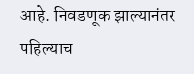आहे. निवडणूक झाल्यानंतर पहिल्याच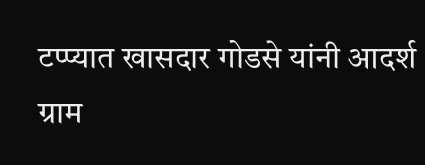टप्प्यात खासदार गोडसे यांनी आदर्श ग्राम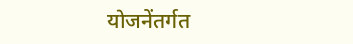योजनेंतर्गत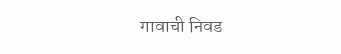गावाची निवड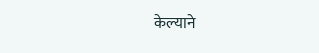केल्याने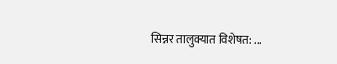सिन्नर तालुक्यात विशेषत: ...